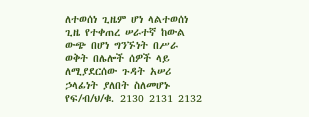ለተወሰነ ጊዜም ሆነ ላልተወሰነ ጊዜ የተቀጠረ ሠራተኛ ከውል ውጭ በሆነ ግንኙነት በሥራ ወቅት በሌሎች ሰዎች ላይ ለሚያደርሰው ጉዳት አሠሪ ኃላፊነት ያለበት ስለመሆኑ የፍ/ብ/ህ/ቁ. 2130 2131 2132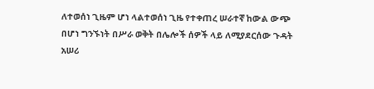ለተወሰነ ጊዜም ሆነ ላልተወሰነ ጊዜ የተቀጠረ ሠራተኛ ከውል ውጭ በሆነ ግንኙነት በሥራ ወቅት በሌሎች ሰዎች ላይ ለሚያደርሰው ጉዳት አሠሪ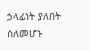ኃላፊነት ያለበት ስለመሆኑ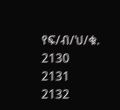የፍ/ብ/ህ/ቁ. 2130 2131 2132